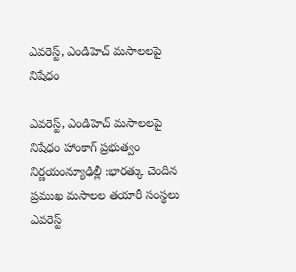ఎవరెస్ట్, ఎండిహెచ్ మసాలలపై నిషేధం

ఎవరెస్ట్, ఎండిహెచ్ మసాలలపై నిషేధం హాంకాగ్ ప్రభుత్వం నిర్ణయంన్యూఢిల్లీ :భారత్కు చెందిన ప్రముఖ మసాలల తయారీ సంస్థలు ఎవరెస్ట్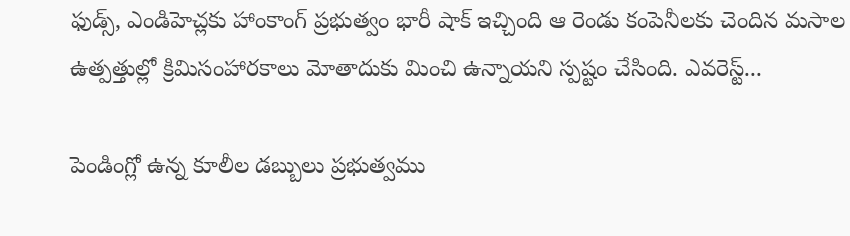ఫుడ్స్, ఎండిహెచ్లకు హాంకాంగ్ ప్రభుత్వం భారీ షాక్ ఇచ్చింది ఆ రెండు కంపెనీలకు చెందిన మసాల ఉత్పత్తుల్లో క్రిమిసంహారకాలు మోతాదుకు మించి ఉన్నాయని స్పష్టం చేసింది. ఎవరెస్ట్...

పెండింగ్లో ఉన్న కూలీల డబ్బులు ప్రభుత్వము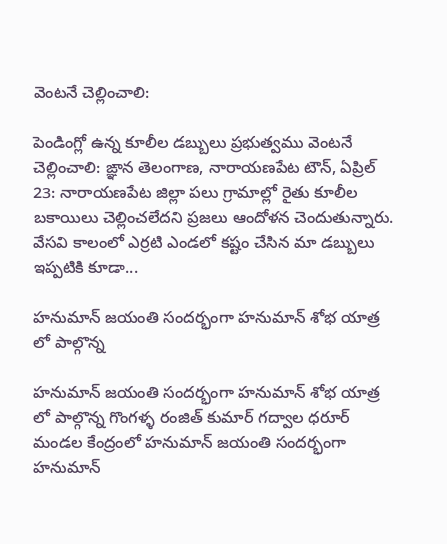వెంటనే చెల్లించాలి:

పెండింగ్లో ఉన్న కూలీల డబ్బులు ప్రభుత్వము వెంటనే చెల్లించాలి: ఙ్ఞాన తెలంగాణ, నారాయణపేట టౌన్, ఏప్రిల్ 23: నారాయణపేట జిల్లా పలు గ్రామాల్లో రైతు కూలీల బకాయిలు చెల్లించలేదని ప్రజలు ఆందోళన చెందుతున్నారు. వేసవి కాలంలో ఎర్రటి ఎండలో కష్టం చేసిన మా డబ్బులు ఇప్పటికి కూడా...

హనుమాన్ జయంతి సందర్భంగా హనుమాన్ శోభ యాత్ర లో పాల్గొన్న

హనుమాన్ జయంతి సందర్భంగా హనుమాన్ శోభ యాత్ర లో పాల్గొన్న గొంగళ్ళ రంజిత్ కుమార్ గద్వాల ధరూర్ మండల కేంద్రంలో హనుమాన్ జయంతి సందర్భంగా హనుమాన్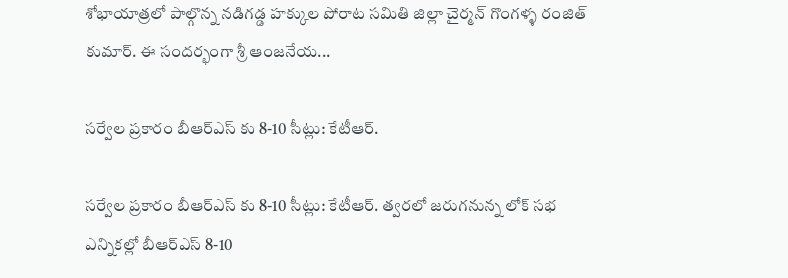శోభాయాత్రలో పాల్గొన్న నడిగడ్డ హక్కుల పోరాట సమితి జిల్లా చైర్మన్ గొంగళ్ళ రంజిత్ కుమార్. ఈ సందర్భంగా శ్రీ ఆంజనేయ...

సర్వేల ప్రకారం బీఆర్ఎస్ కు 8-10 సీట్లు: కేటీఆర్.

సర్వేల ప్రకారం బీఆర్ఎస్ కు 8-10 సీట్లు: కేటీఆర్. త్వరలో జరుగనున్న లోక్ సభ ఎన్నికల్లో బీఆర్ఎస్ 8-10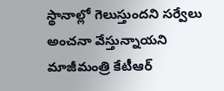స్థానాల్లో గెలుస్తుందని సర్వేలు అంచనా వేస్తున్నాయని మాజీమంత్రి కేటీఆర్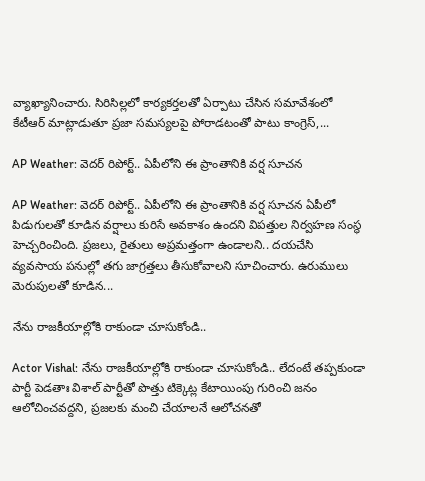వ్యాఖ్యానించారు. సిరిసిల్లలో కార్యకర్తలతో ఏర్పాటు చేసిన సమావేశంలో కేటీఆర్ మాట్లాడుతూ ప్రజా సమస్యలపై పోరాడటంతో పాటు కాంగ్రెస్,...

AP Weather: వెదర్ రిపోర్ట్.. ఏపీలోని ఈ ప్రాంతానికి వర్ష సూచన

AP Weather: వెదర్ రిపోర్ట్.. ఏపీలోని ఈ ప్రాంతానికి వర్ష సూచన ఏపీలో పిడుగులతో కూడిన వర్షాలు కురిసే అవకాశం ఉందని విపత్తుల నిర్వహణ సంస్థ హెచ్చరించింది. ప్రజలు, రైతులు అప్రమత్తంగా ఉండాలని.. దయచేసి వ్యవసాయ పనుల్లో తగు జాగ్రత్తలు తీసుకోవాలని సూచించారు. ఉరుములు మెరుపులతో కూడిన...

నేను రాజకీయాల్లోకి రాకుండా చూసుకోండి..

Actor Vishal: నేను రాజకీయాల్లోకి రాకుండా చూసుకోండి.. లేదంటే తప్పకుండా పార్టీ పెడతాః విశాల్ పార్టీతో పొత్తు టిక్కెట్ల కేటాయింపు గురించి జనం ఆలోచించవద్దని, ప్రజలకు మంచి చేయాలనే ఆలోచనతో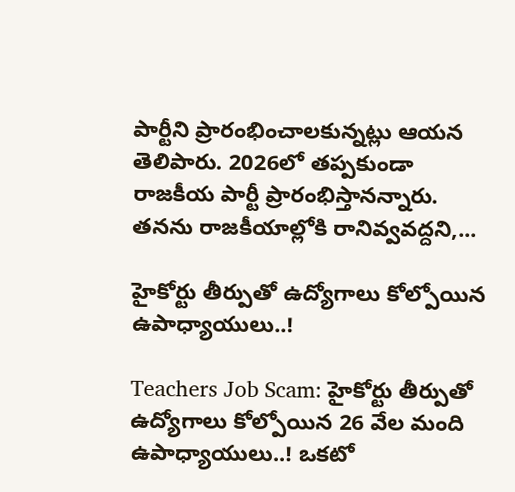పార్టీని ప్రారంభించాలకున్నట్లు ఆయన తెలిపారు. 2026లో తప్పకుండా రాజకీయ పార్టీ ప్రారంభిస్తానన్నారు. తనను రాజకీయాల్లోకి రానివ్వవద్దని,...

హైకోర్టు తీర్పుతో ఉద్యోగాలు కోల్పోయిన ఉపాధ్యాయులు..!

Teachers Job Scam: హైకోర్టు తీర్పుతో ఉద్యోగాలు కోల్పోయిన 26 వేల మంది ఉపాధ్యాయులు..! ఒకటో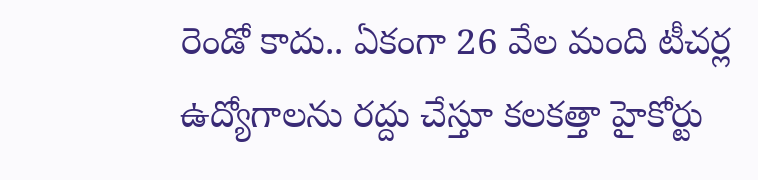రెండో కాదు.. ఏకంగా 26 వేల మంది టీచర్ల ఉద్యోగాలను రద్దు చేస్తూ కలకత్తా హైకోర్టు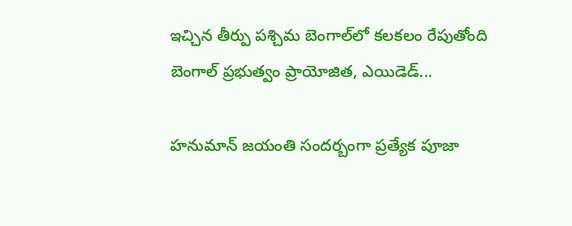ఇచ్చిన తీర్పు పశ్చిమ బెంగాల్‌లో కలకలం రేపుతోంది బెంగాల్ ప్రభుత్వం ప్రాయోజిత, ఎయిడెడ్...

హనుమాన్ జయంతి సందర్బంగా ప్రత్యేక పూజా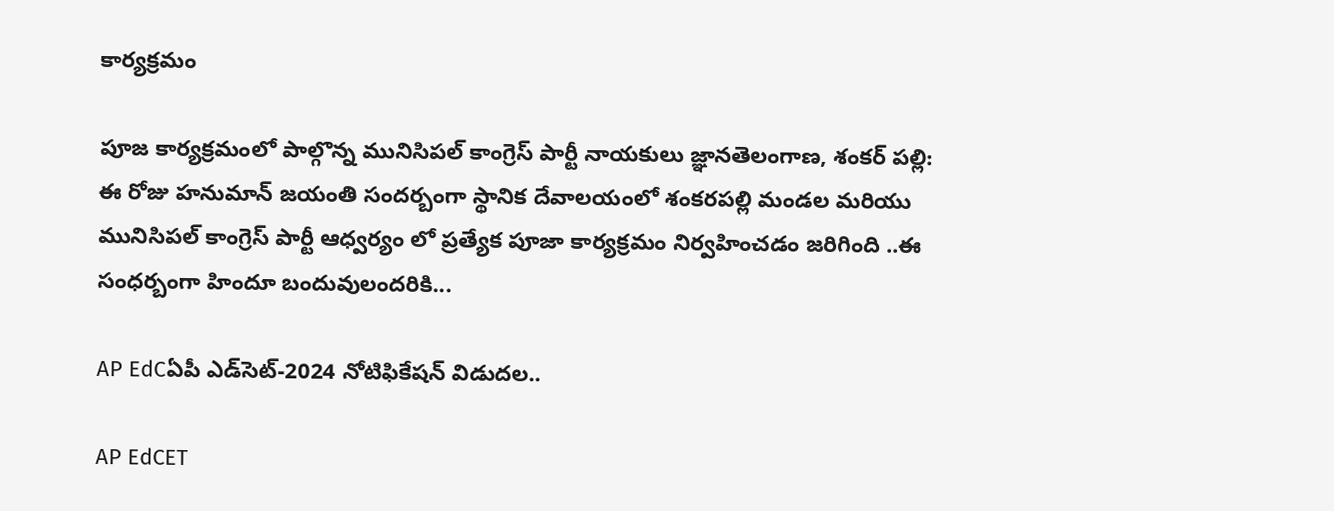కార్యక్రమం

పూజ కార్యక్రమంలో పాల్గొన్న మునిసిపల్ కాంగ్రెస్ పార్టీ నాయకులు జ్ఞానతెలంగాణ, శంకర్ పల్లి: ఈ రోజు హనుమాన్ జయంతి సందర్బంగా స్థానిక దేవాలయంలో శంకరపల్లి మండల మరియు మునిసిపల్ కాంగ్రెస్ పార్టీ ఆధ్వర్యం లో ప్రత్యేక పూజా కార్యక్రమం నిర్వహించడం జరిగింది ..ఈ సంధర్బంగా హిందూ బందువులందరికి...

AP EdCఏపీ ఎడ్‌సెట్‌-2024 నోటిఫికేషన్‌ విడుదల..

AP EdCET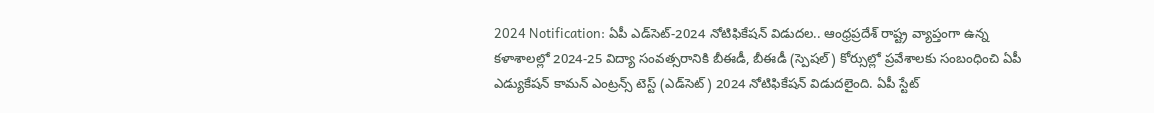2024 Notification: ఏపీ ఎడ్‌సెట్‌-2024 నోటిఫికేషన్‌ విడుదల.. ఆంధ్రప్రదేశ్‌ రాష్ట్ర వ్యాప్తంగా ఉన్న కళాశాలల్లో 2024-25 విద్యా సంవత్సరానికి బీఈడీ, బీఈడీ (స్పెషల్‌) కోర్సుల్లో ప్రవేశాలకు సంబంధించి ఏపీ ఎడ్యుకేషన్‌ కామన్‌ ఎంట్రన్స్‌ టెస్ట్‌ (ఎడ్‌సెట్‌) 2024 నోటిఫికేషన్‌ విడుదలైంది. ఏపీ స్టేట్‌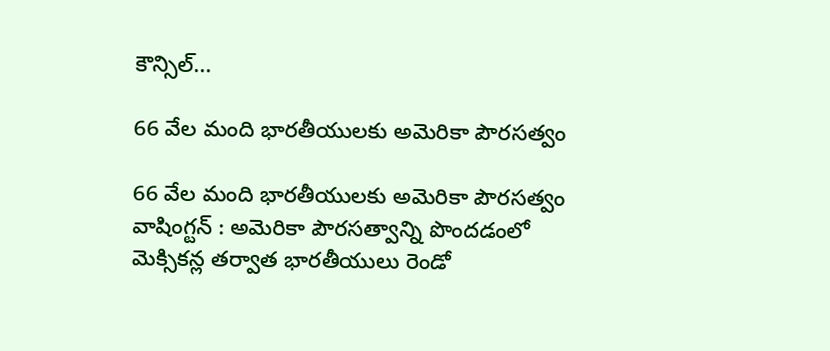కౌన్సిల్‌...

66 వేల మంది భారతీయులకు అమెరికా పౌరసత్వం

66 వేల మంది భారతీయులకు అమెరికా పౌరసత్వం వాషింగ్టన్‌ : అమెరికా పౌరసత్వాన్ని పొందడంలో మెక్సికన్ల తర్వాత భారతీయులు రెండో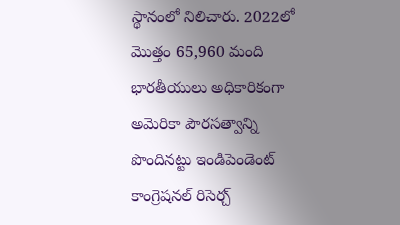స్థానంలో నిలిచారు. 2022లో మొత్తం 65,960 మంది భారతీయులు అధికారికంగా అమెరికా పౌరసత్వాన్ని పొందినట్టు ఇండిపెండెంట్‌ కాంగ్రెషనల్‌ రిసెర్చ్‌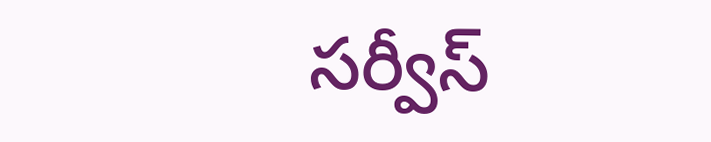సర్వీస్‌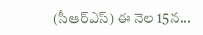(సీఆర్‌ఎస్‌) ఈ నెల 15న...